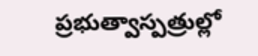ప్రభుత్వాస్పత్రుల్లో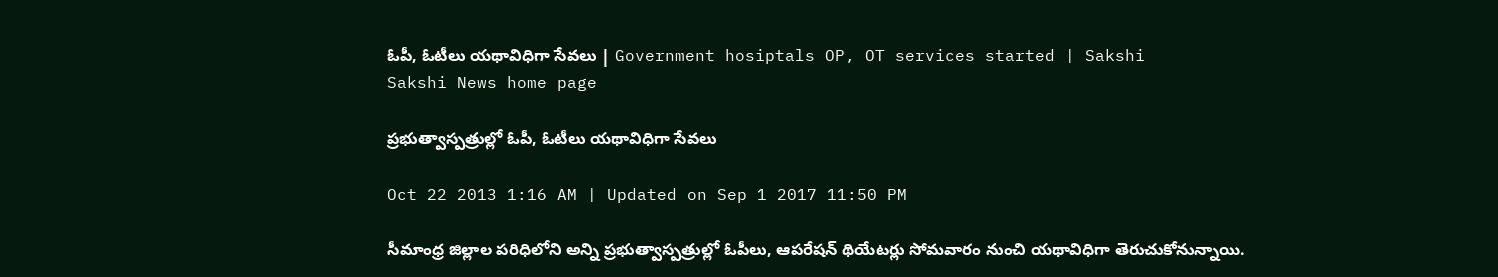ఓపీ, ఓటీలు యథావిధిగా సేవలు | Government hosiptals OP, OT services started | Sakshi
Sakshi News home page

ప్రభుత్వాస్పత్రుల్లో ఓపీ, ఓటీలు యథావిధిగా సేవలు

Oct 22 2013 1:16 AM | Updated on Sep 1 2017 11:50 PM

సీమాంధ్ర జిల్లాల పరిధిలోని అన్ని ప్రభుత్వాస్పత్రుల్లో ఓపీలు, ఆపరేషన్ థియేటర్లు సోమవారం నుంచి యథావిధిగా తెరుచుకోనున్నాయి.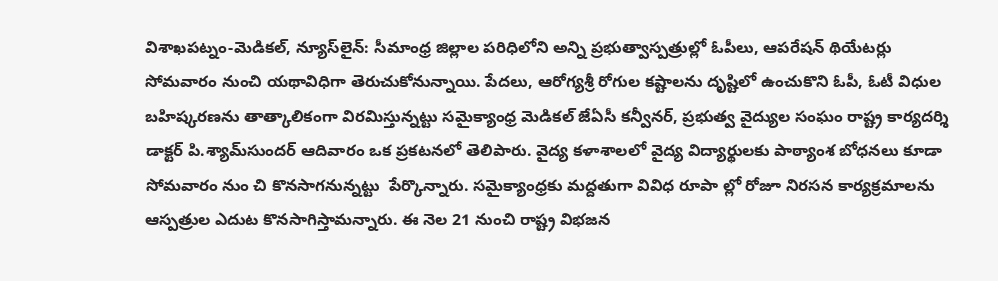విశాఖపట్నం-మెడికల్, న్యూస్‌లైన్: సీమాంధ్ర జిల్లాల పరిధిలోని అన్ని ప్రభుత్వాస్పత్రుల్లో ఓపీలు, ఆపరేషన్ థియేటర్లు సోమవారం నుంచి యథావిధిగా తెరుచుకోనున్నాయి. పేదలు, ఆరోగ్యశ్రీ రోగుల కష్టాలను దృష్టిలో ఉంచుకొని ఓపీ, ఓటీ విధుల బహిష్కరణను తాత్కాలికంగా విరమిస్తున్నట్టు సమైక్యాంధ్ర మెడికల్ జేఏసీ కన్వీనర్, ప్రభుత్వ వైద్యుల సంఘం రాష్ట్ర కార్యదర్శి డాక్టర్ పి.శ్యామ్‌సుందర్ ఆదివారం ఒక ప్రకటనలో తెలిపారు. వైద్య కళాశాలలో వైద్య విద్యార్థులకు పాఠ్యాంశ బోధనలు కూడా సోమవారం నుం చి కొనసాగనున్నట్టు  పేర్కొన్నారు. సమైక్యాంధ్రకు మద్దతుగా వివిధ రూపా ల్లో రోజూ నిరసన కార్యక్రమాలను ఆస్పత్రుల ఎదుట కొనసాగిస్తామన్నారు. ఈ నెల 21 నుంచి రాష్ట్ర విభజన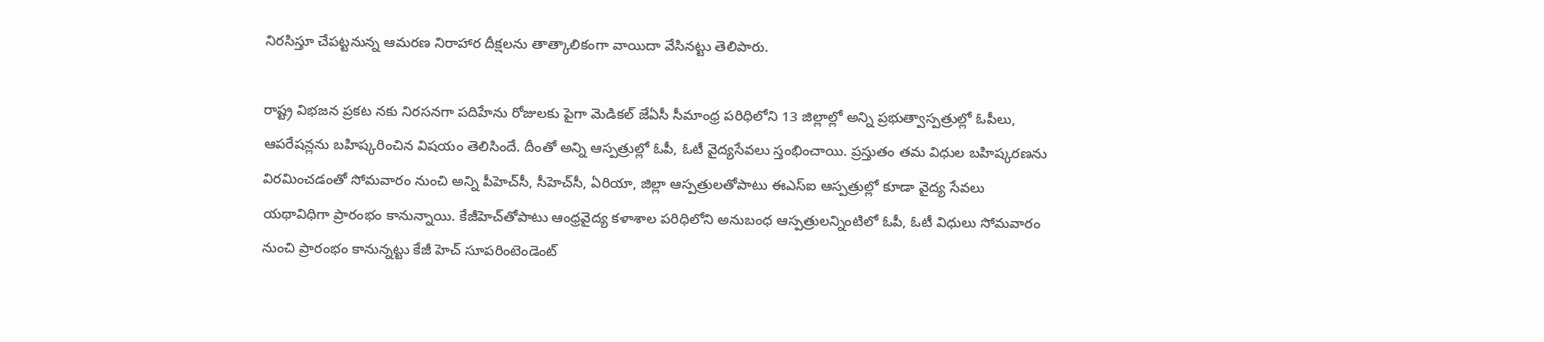నిరసిస్తూ చేపట్టనున్న ఆమరణ నిరాహార దీక్షలను తాత్కాలికంగా వాయిదా వేసినట్టు తెలిపారు.

రాష్ట్ర విభజన ప్రకట నకు నిరసనగా పదిహేను రోజులకు పైగా మెడికల్ జేఏసీ సీమాంధ్ర పరిధిలోని 13 జిల్లాల్లో అన్ని ప్రభుత్వాస్పత్రుల్లో ఓపీలు, ఆపరేషన్లను బహిష్కరించిన విషయం తెలిసిందే. దీంతో అన్ని ఆస్పత్రుల్లో ఓపీ, ఓటీ వైద్యసేవలు స్తంభించాయి. ప్రస్తుతం తమ విధుల బహిష్కరణను విరమించడంతో సోమవారం నుంచి అన్ని పీహెచ్‌సీ, సీహెచ్‌సీ, ఏరియా, జిల్లా ఆస్పత్రులతోపాటు ఈఎస్‌ఐ ఆస్పత్రుల్లో కూడా వైద్య సేవలు యథావిధిగా ప్రారంభం కానున్నాయి. కేజీహెచ్‌తోపాటు ఆంధ్రవైద్య కళాశాల పరిధిలోని అనుబంధ ఆస్పత్రులన్నింటిలో ఓపీ, ఓటీ విధులు సోమవారం నుంచి ప్రారంభం కానున్నట్టు కేజీ హెచ్ సూపరింటెండెంట్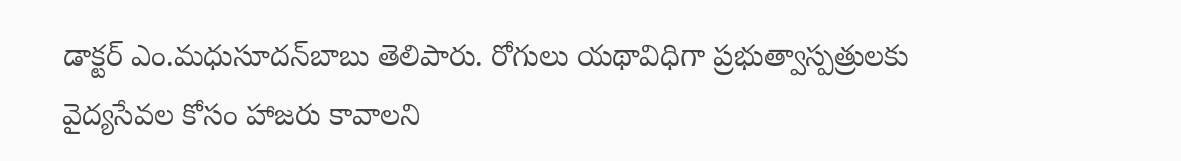డాక్టర్ ఎం.మధుసూదన్‌బాబు తెలిపారు. రోగులు యథావిధిగా ప్రభుత్వాస్పత్రులకు వైద్యసేవల కోసం హాజరు కావాలని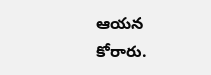ఆయన కోరారు.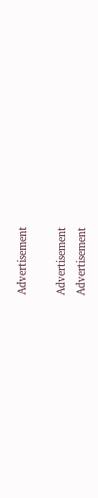Advertisement

Advertisement
Advertisement